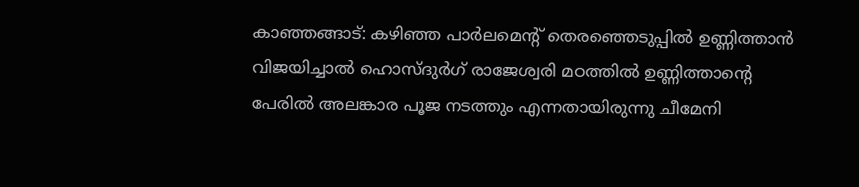കാഞ്ഞങ്ങാട്: കഴിഞ്ഞ പാർലമെന്റ് തെരഞ്ഞെടുപ്പിൽ ഉണ്ണിത്താൻ വിജയിച്ചാൽ ഹൊസ്ദുർഗ് രാജേശ്വരി മഠത്തിൽ ഉണ്ണിത്താൻ്റെ പേരിൽ അലങ്കാര പൂജ നടത്തും എന്നതായിരുന്നു ചീമേനി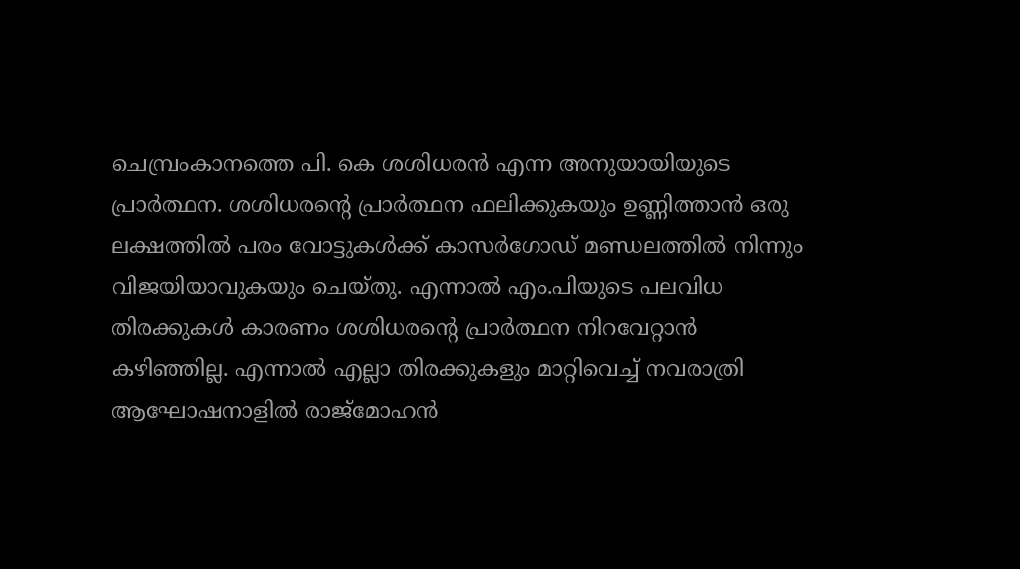ചെമ്പ്രംകാനത്തെ പി. കെ ശശിധരൻ എന്ന അനുയായിയുടെ പ്രാർത്ഥന. ശശിധരൻ്റെ പ്രാർത്ഥന ഫലിക്കുകയും ഉണ്ണിത്താൻ ഒരു ലക്ഷത്തിൽ പരം വോട്ടുകൾക്ക് കാസർഗോഡ് മണ്ഡലത്തിൽ നിന്നും വിജയിയാവുകയും ചെയ്തു. എന്നാൽ എം.പിയുടെ പലവിധ തിരക്കുകൾ കാരണം ശശിധരൻ്റെ പ്രാർത്ഥന നിറവേറ്റാൻ കഴിഞ്ഞില്ല. എന്നാൽ എല്ലാ തിരക്കുകളും മാറ്റിവെച്ച് നവരാത്രി ആഘോഷനാളിൽ രാജ്മോഹൻ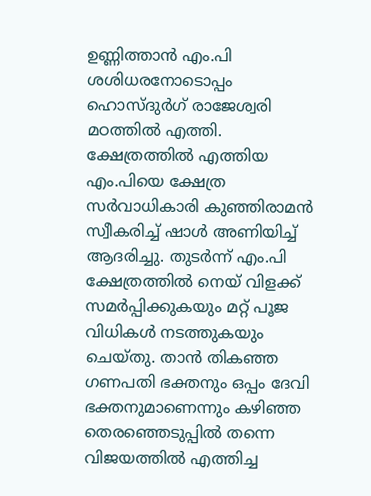ഉണ്ണിത്താൻ എം.പി ശശിധരനോടൊപ്പം ഹൊസ്ദുർഗ് രാജേശ്വരി മഠത്തിൽ എത്തി. ക്ഷേത്രത്തിൽ എത്തിയ എം.പിയെ ക്ഷേത്ര സർവാധികാരി കുഞ്ഞിരാമൻ സ്വീകരിച്ച് ഷാൾ അണിയിച്ച് ആദരിച്ചു. തുടർന്ന് എം.പി ക്ഷേത്രത്തിൽ നെയ് വിളക്ക് സമർപ്പിക്കുകയും മറ്റ് പൂജ വിധികൾ നടത്തുകയും ചെയ്തു. താൻ തികഞ്ഞ ഗണപതി ഭക്തനും ഒപ്പം ദേവി ഭക്തനുമാണെന്നും കഴിഞ്ഞ തെരഞ്ഞെടുപ്പിൽ തന്നെ വിജയത്തിൽ എത്തിച്ച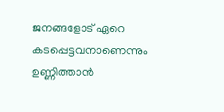ജനങ്ങളോട് ഏറെ കടപ്പെട്ടവനാണെന്നും ഉണ്ണിത്താൻ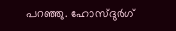പറഞ്ഞു. ഹോസ്ദുർഗ്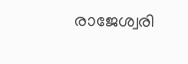രാജേശ്വരി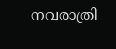നവരാത്രി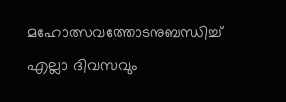മഹോത്സവത്തോടനുബന്ധിച്ച് എല്ലാ ദിവസവും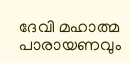ദേവി മഹാത്മ പാരായണവും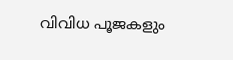വിവിധ പൂജകളും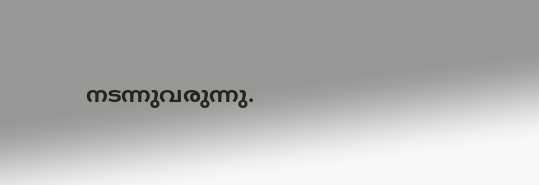നടന്നുവരുന്നു.